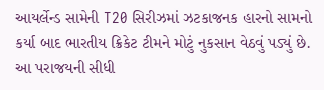આયર્લેન્ડ સામેની T20 સિરીઝમાં ઝટકાજનક હારનો સામનો કર્યા બાદ ભારતીય ક્રિકેટ ટીમને મોટું નુકસાન વેઠવું પડ્યું છે. આ પરાજયની સીધી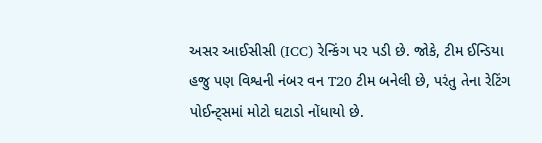અસર આઈસીસી (ICC) રેન્કિંગ પર પડી છે. જોકે, ટીમ ઈન્ડિયા હજુ પણ વિશ્વની નંબર વન T20 ટીમ બનેલી છે, પરંતુ તેના રેટિંગ પોઈન્ટ્સમાં મોટો ઘટાડો નોંધાયો છે.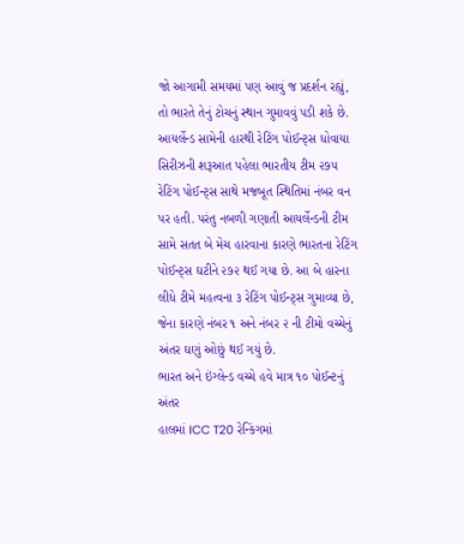જો આગામી સમયમાં પણ આવું જ પ્રદર્શન રહ્યું, તો ભારતે તેનું ટોચનું સ્થાન ગુમાવવું પડી શકે છે.
આયર્લેન્ડ સામેની હારથી રેટિંગ પોઈન્ટ્સ ધોવાયા
સિરીઝની શરૂઆત પહેલા ભારતીય ટીમ ૨૭૫ રેટિંગ પોઈન્ટ્સ સાથે મજબૂત સ્થિતિમાં નંબર વન પર હતી. પરંતુ નબળી ગણાતી આયર્લેન્ડની ટીમ સામે સતત બે મેચ હારવાના કારણે ભારતના રેટિંગ પોઈન્ટ્સ ઘટીને ૨૭૨ થઈ ગયા છે. આ બે હારના લીધે ટીમે મહત્વના ૩ રેટિંગ પોઈન્ટ્સ ગુમાવ્યા છે, જેના કારણે નંબર ૧ અને નંબર ૨ ની ટીમો વચ્ચેનું અંતર ઘણું ઓછું થઈ ગયું છે.
ભારત અને ઇંગ્લેન્ડ વચ્ચે હવે માત્ર ૧૦ પોઈન્ટનું અંતર
હાલમાં ICC T20 રેન્કિંગમાં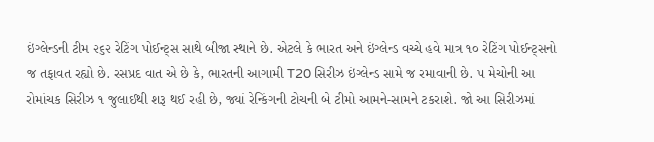ઇંગ્લેન્ડની ટીમ ૨૬૨ રેટિંગ પોઈન્ટ્સ સાથે બીજા સ્થાને છે. એટલે કે ભારત અને ઇંગ્લેન્ડ વચ્ચે હવે માત્ર ૧૦ રેટિંગ પોઈન્ટ્સનો જ તફાવત રહ્યો છે. રસપ્રદ વાત એ છે કે, ભારતની આગામી T20 સિરીઝ ઇંગ્લેન્ડ સામે જ રમાવાની છે. ૫ મેચોની આ રોમાંચક સિરીઝ ૧ જુલાઈથી શરૂ થઈ રહી છે, જ્યાં રેન્કિંગની ટોચની બે ટીમો આમને-સામને ટકરાશે. જો આ સિરીઝમાં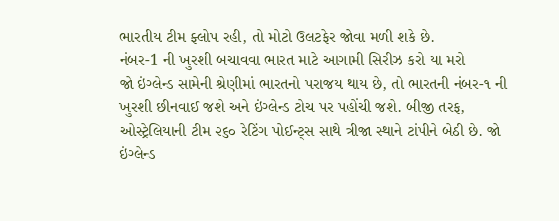ભારતીય ટીમ ફ્લોપ રહી, તો મોટો ઉલટફેર જોવા મળી શકે છે.
નંબર-1 ની ખુરશી બચાવવા ભારત માટે આગામી સિરીઝ કરો યા મરો
જો ઇંગ્લેન્ડ સામેની શ્રેણીમાં ભારતનો પરાજય થાય છે, તો ભારતની નંબર-૧ ની ખુરશી છીનવાઈ જશે અને ઇંગ્લેન્ડ ટોચ પર પહોંચી જશે. બીજી તરફ, ઓસ્ટ્રેલિયાની ટીમ ૨૬૦ રેટિંગ પોઈન્ટ્સ સાથે ત્રીજા સ્થાને ટાંપીને બેઠી છે. જો ઇંગ્લેન્ડ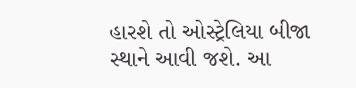હારશે તો ઓસ્ટ્રેલિયા બીજા સ્થાને આવી જશે. આ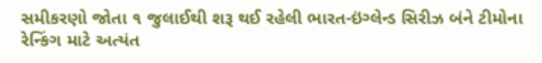સમીકરણો જોતા ૧ જુલાઈથી શરૂ થઈ રહેલી ભારત-ઇંગ્લેન્ડ સિરીઝ બંને ટીમોના રેન્કિંગ માટે અત્યંત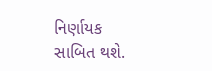નિર્ણાયક સાબિત થશે.